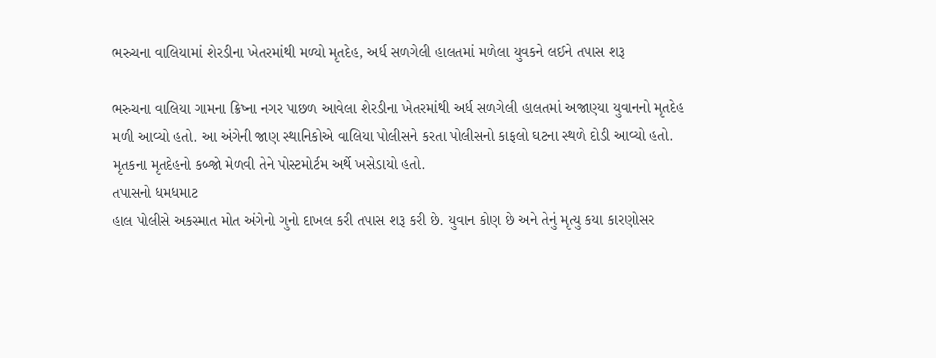ભરુચના વાલિયામાં શેરડીના ખેતરમાંથી મળ્યો મૃતદેહ, અર્ધ સળગેલી હાલતમાં મળેલા યુવકને લઈને તપાસ શરૂ

ભરુચના વાલિયા ગામના ક્રિષ્ના નગર પાછળ આવેલા શેરડીના ખેતરમાંથી અર્ધ સળગેલી હાલતમાં અજાણ્યા યુવાનનો મૃતદેહ મળી આવ્યો હતો. આ અંગેની જાણ સ્થાનિકોએ વાલિયા પોલીસને કરતા પોલીસનો કાફલો ઘટના સ્થળે દોડી આવ્યો હતો. મૃતકના મૃતદેહનો કબ્જો મેળવી તેને પોસ્ટમોર્ટમ અર્થે ખસેડાયો હતો.
તપાસનો ધમધમાટ
હાલ પોલીસે અકસ્માત મોત અંગેનો ગુનો દાખલ કરી તપાસ શરૂ કરી છે. યુવાન કોણ છે અને તેનું મૃત્યુ કયા કારણોસર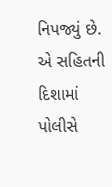નિપજ્યું છે. એ સહિતની દિશામાં પોલીસે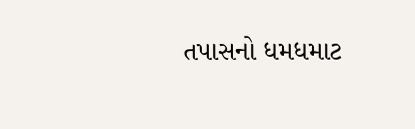તપાસનો ધમધમાટ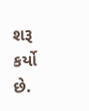શરૂ કર્યો છે.